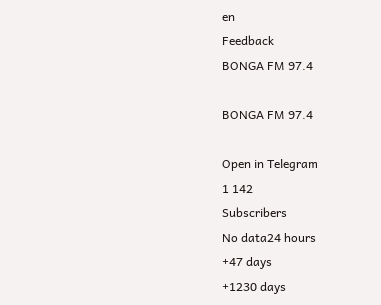en
Feedback
BONGA FM 97.4

BONGA FM 97.4

Open in Telegram
1 142
Subscribers
No data24 hours
+47 days
+1230 days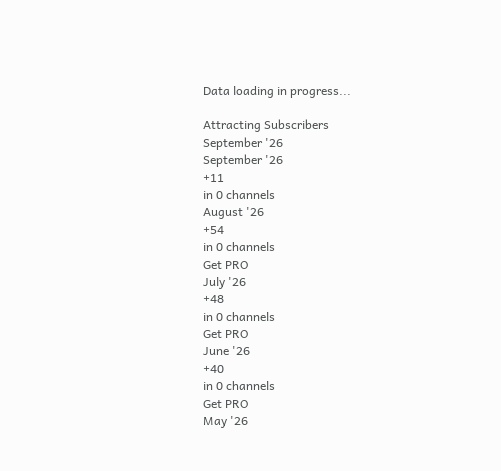Data loading in progress...

Attracting Subscribers
September '26
September '26
+11
in 0 channels
August '26
+54
in 0 channels
Get PRO
July '26
+48
in 0 channels
Get PRO
June '26
+40
in 0 channels
Get PRO
May '26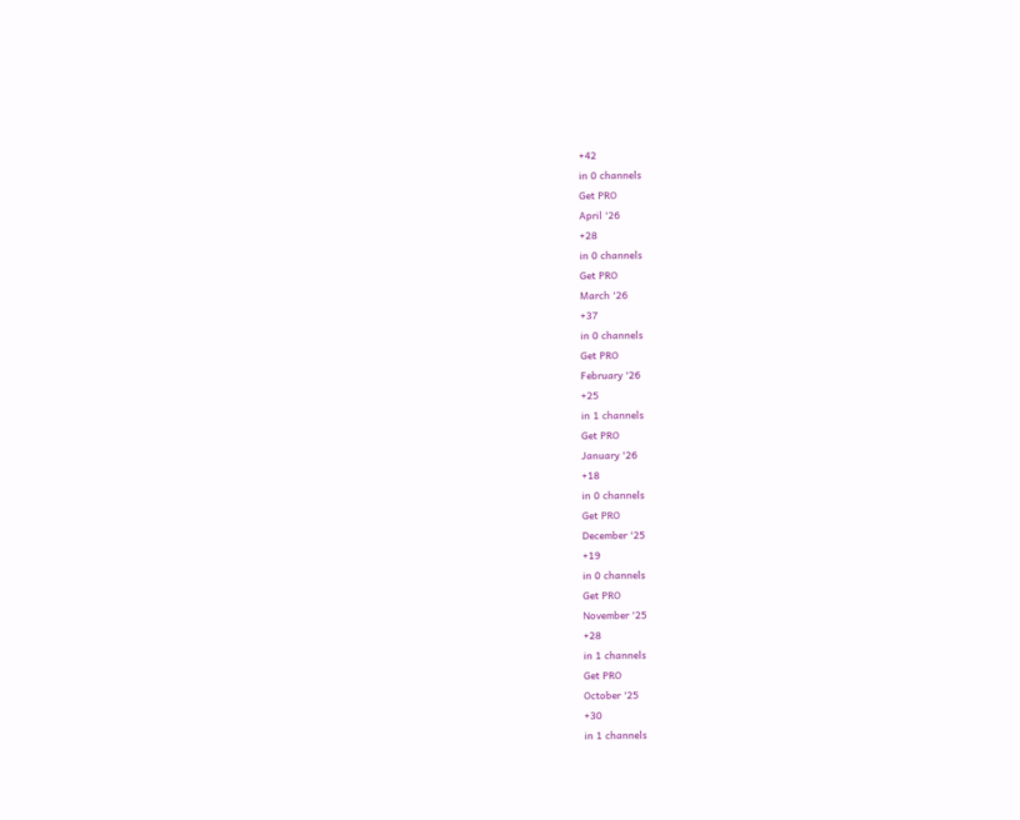+42
in 0 channels
Get PRO
April '26
+28
in 0 channels
Get PRO
March '26
+37
in 0 channels
Get PRO
February '26
+25
in 1 channels
Get PRO
January '26
+18
in 0 channels
Get PRO
December '25
+19
in 0 channels
Get PRO
November '25
+28
in 1 channels
Get PRO
October '25
+30
in 1 channels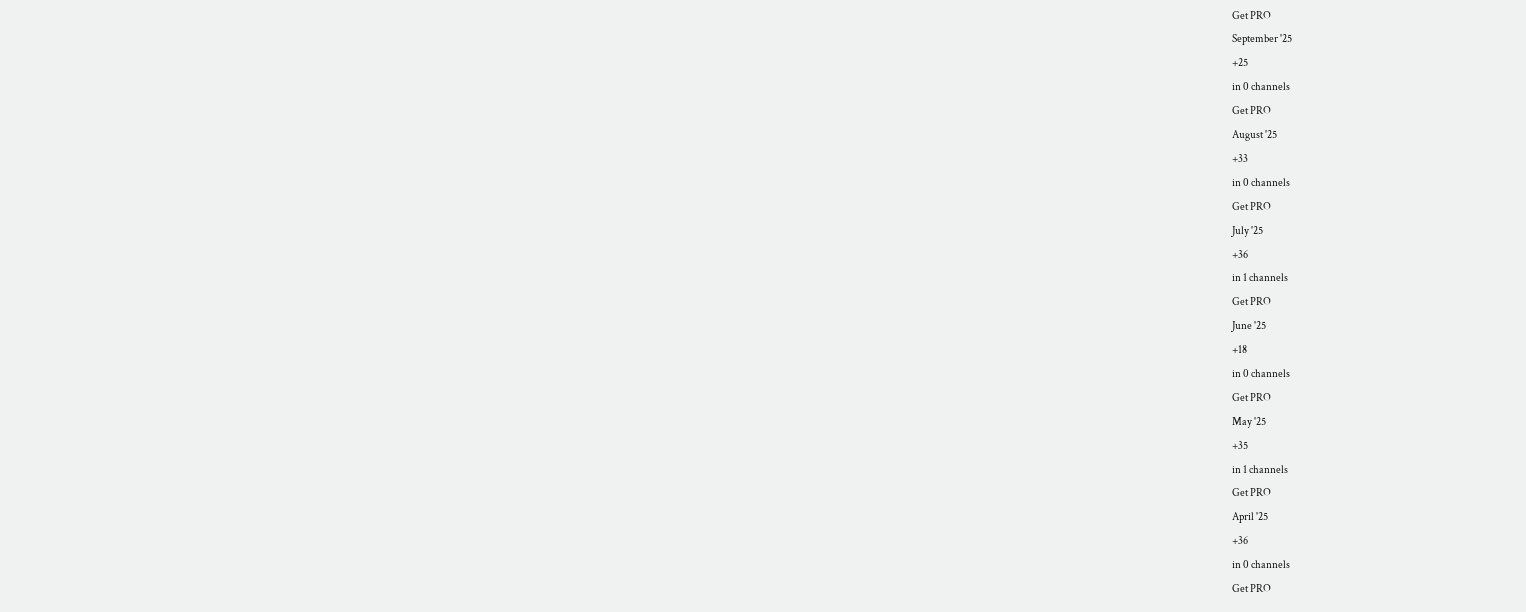Get PRO
September '25
+25
in 0 channels
Get PRO
August '25
+33
in 0 channels
Get PRO
July '25
+36
in 1 channels
Get PRO
June '25
+18
in 0 channels
Get PRO
May '25
+35
in 1 channels
Get PRO
April '25
+36
in 0 channels
Get PRO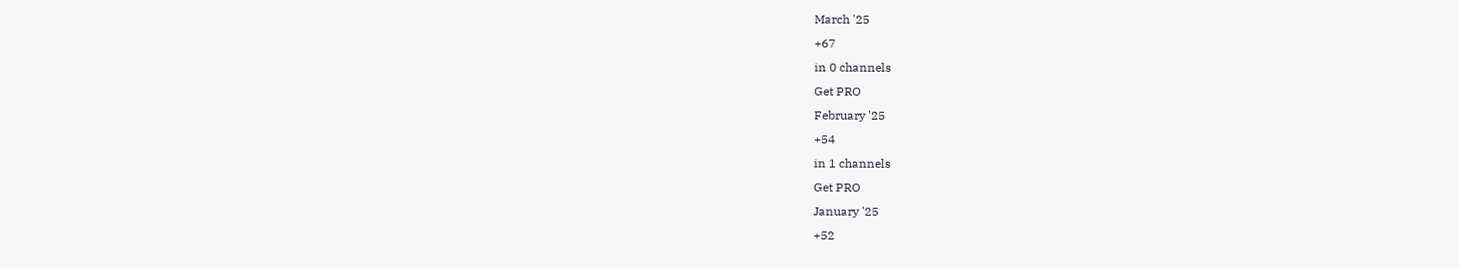March '25
+67
in 0 channels
Get PRO
February '25
+54
in 1 channels
Get PRO
January '25
+52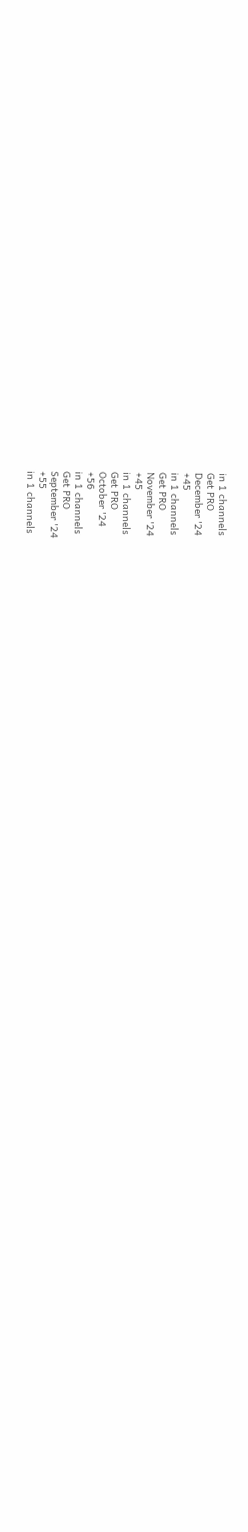in 1 channels
Get PRO
December '24
+45
in 1 channels
Get PRO
November '24
+45
in 1 channels
Get PRO
October '24
+56
in 1 channels
Get PRO
September '24
+55
in 1 channels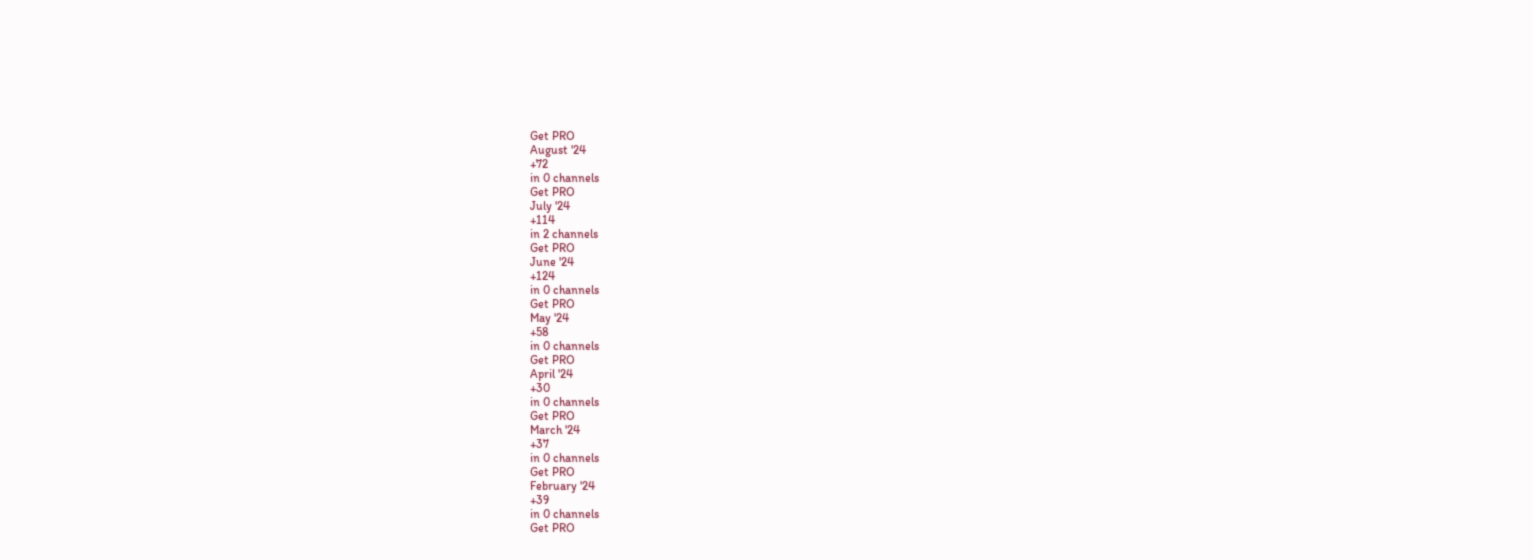Get PRO
August '24
+72
in 0 channels
Get PRO
July '24
+114
in 2 channels
Get PRO
June '24
+124
in 0 channels
Get PRO
May '24
+58
in 0 channels
Get PRO
April '24
+30
in 0 channels
Get PRO
March '24
+37
in 0 channels
Get PRO
February '24
+39
in 0 channels
Get PRO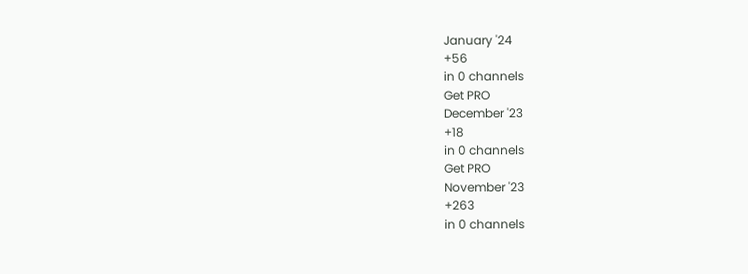January '24
+56
in 0 channels
Get PRO
December '23
+18
in 0 channels
Get PRO
November '23
+263
in 0 channels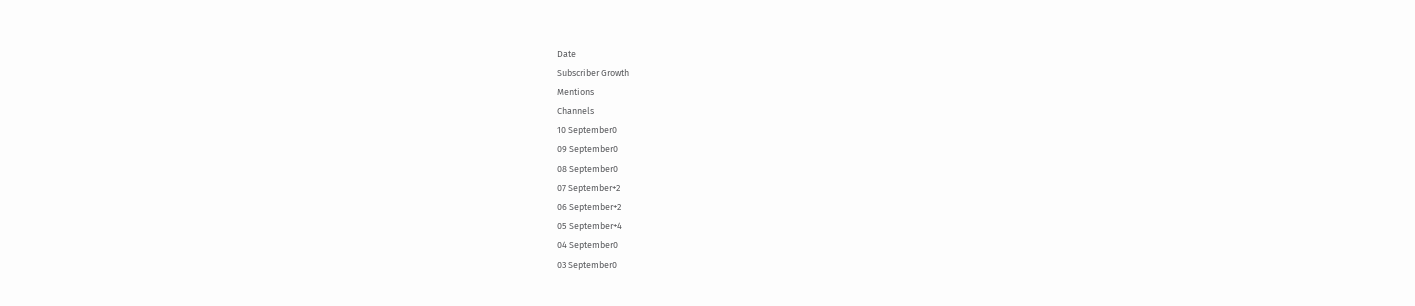Date
Subscriber Growth
Mentions
Channels
10 September0
09 September0
08 September0
07 September+2
06 September+2
05 September+4
04 September0
03 September0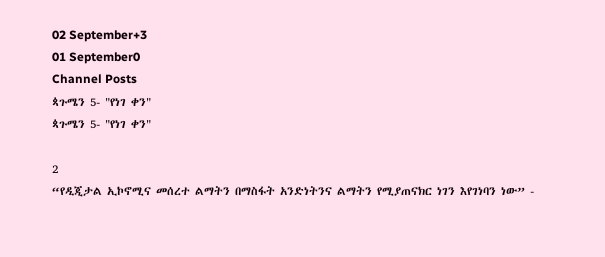02 September+3
01 September0
Channel Posts
ጳጉሜን 5- "የነገ ቀን"
ጳጉሜን 5- "የነገ ቀን"

2
“የዲጂታል ኢኮኖሚና መሰረተ ልማትን በማስፋት አንድነትንና ልማትን የሚያጠናክር ነገን እየገነባን ነው” -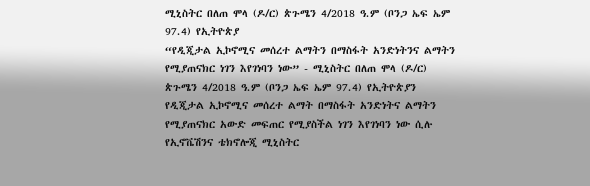ሚኒስትር በለጠ ሞላ (ዶ/ር) ጵጉሜን 4/2018 ዓ.ም (ቦንጋ ኤፍ ኤም 97.4) የኢትዮጵያ
“የዲጂታል ኢኮኖሚና መሰረተ ልማትን በማስፋት አንድነትንና ልማትን የሚያጠናክር ነገን እየገነባን ነው” - ሚኒስትር በለጠ ሞላ (ዶ/ር) ጵጉሜን 4/2018 ዓ.ም (ቦንጋ ኤፍ ኤም 97.4) የኢትዮጵያን የዲጂታል ኢኮኖሚና መሰረተ ልማት በማስፋት አንድነትና ልማትን የሚያጠናክር አውድ መፍጠር የሚያስችል ነገን እየገነባን ነው ሲሉ የኢኖቬሽንና ቴክኖሎጂ ሚኒስትር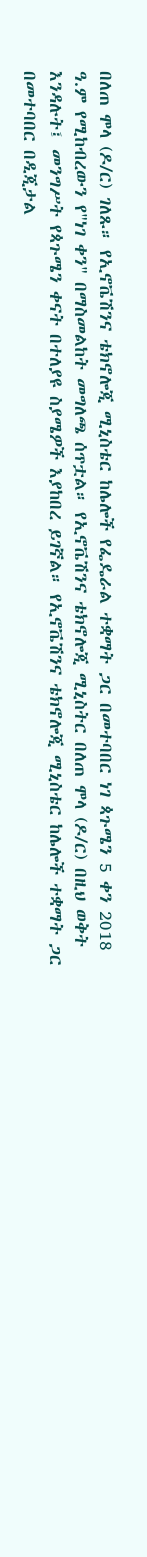በለጠ ሞላ (ዶ/ር) ገለጹ። የኢኖቬሽንና ቴክኖሎጂ ሚኒስቴር ከሌሎች የፌዴራል ተቋማት ጋር በመተባበር ነገ ጳጉሜን 5 ቀን 2018 ዓ.ም የሚከብረውን የ"ነገ ቀን" በማስመልከት መግለጫ ሰጥቷል። የኢኖቬሽንና ቴክኖሎጂ ሚኒስትር በለጠ ሞላ (ዶ/ር) በዚህ ወቅት እንዳሉት፤ መንግሥት የጳጉሜን ቀናት በተለያዩ ስያሜዎች እያከበረ ይገኛል። የኢኖቬሽንና ቴክኖሎጂ ሚኒስቴር ከሌሎች ተቋማት ጋር በመተባበር በዲጂታል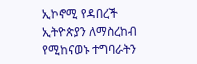ኢኮኖሚ የዳበረች ኢትዮጵያን ለማስረከብ የሚከናወኑ ተግባራትን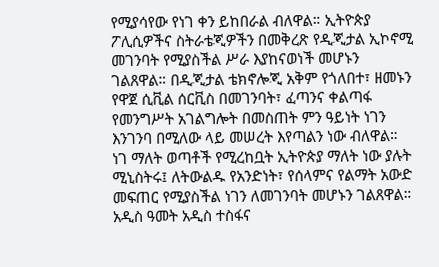የሚያሳየው የነገ ቀን ይከበራል ብለዋል። ኢትዮጵያ ፖሊሲዎችና ስትራቴጂዎችን በመቅረጽ የዲጂታል ኢኮኖሚ መገንባት የሚያስችል ሥራ እያከናወነች መሆኑን ገልጸዋል። በዲጂታል ቴክኖሎጂ አቅም የጎለበተ፣ ዘመኑን የዋጀ ሲቪል ሰርቪስ በመገንባት፣ ፈጣንና ቀልጣፋ የመንግሥት አገልግሎት በመስጠት ምን ዓይነት ነገን እንገንባ በሚለው ላይ መሠረት እየጣልን ነው ብለዋል። ነገ ማለት ወጣቶች የሚረከቧት ኢትዮጵያ ማለት ነው ያሉት ሚኒስትሩ፤ ለትውልዱ የአንድነት፣ የሰላምና የልማት አውድ መፍጠር የሚያስችል ነገን ለመገንባት መሆኑን ገልጸዋል። አዲስ ዓመት አዲስ ተስፋና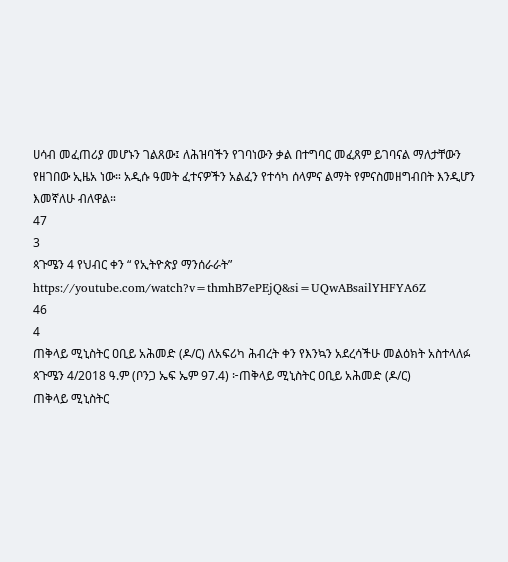ሀሳብ መፈጠሪያ መሆኑን ገልጸው፤ ለሕዝባችን የገባነውን ቃል በተግባር መፈጸም ይገባናል ማለታቸውን የዘገበው ኢዜአ ነው። አዲሱ ዓመት ፈተናዎችን አልፈን የተሳካ ሰላምና ልማት የምናስመዘግብበት እንዲሆን እመኛለሁ ብለዋል።
47
3
ጳጉሜን 4 የህብር ቀን “ የኢትዮጵያ ማንሰራራት” https://youtube.com/watch?v=thmhB7ePEjQ&si=UQwABsailYHFYA6Z
46
4
ጠቅላይ ሚኒስትር ዐቢይ አሕመድ (ዶ/ር) ለአፍሪካ ሕብረት ቀን የእንኳን አደረሳችሁ መልዕክት አስተላለፉ ጳጉሜን 4/2018 ዓ.ም (ቦንጋ ኤፍ ኤም 97.4) ፦ጠቅላይ ሚኒስትር ዐቢይ አሕመድ (ዶ/ር)
ጠቅላይ ሚኒስትር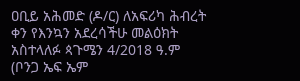ዐቢይ አሕመድ (ዶ/ር) ለአፍሪካ ሕብረት ቀን የእንኳን አደረሳችሁ መልዕክት አስተላለፉ ጳጉሜን 4/2018 ዓ.ም (ቦንጋ ኤፍ ኤም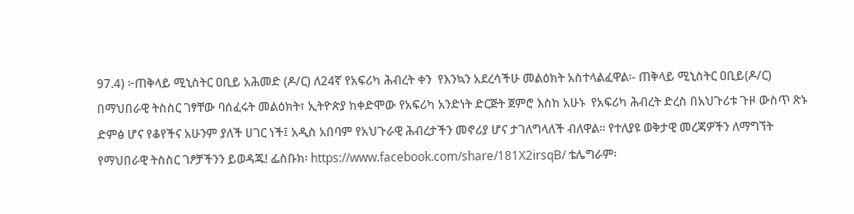97.4) ፦ጠቅላይ ሚኒስትር ዐቢይ አሕመድ (ዶ/ር) ለ24ኛ የአፍሪካ ሕብረት ቀን  የእንኳን አደረሳችሁ መልዕክት አስተላልፈዋል፡- ጠቅላይ ሚኒስትር ዐቢይ(ዶ/ር) በማህበራዊ ትስስር ገፃቸው ባሰፈሩት መልዕክት፣ ኢትዮጵያ ከቀድሞው የአፍሪካ አንድነት ድርጅት ጀምሮ እስከ አሁኑ  የአፍሪካ ሕብረት ድረስ በአህጉሪቱ ጉዞ ውስጥ ጽኑ ድምፅ ሆና የቆየችና አሁንም ያለች ሀገር ነች፤ አዲስ አበባም የአህጉራዊ ሕብረታችን መኖሪያ ሆና ታገለግላለች ብለዋል። የተለያዩ ወቅታዊ መረጃዎችን ለማግኘት የማህበራዊ ትስስር ገፆቻችንን ይወዳጁ! ፌስቡክ፡ https://www.facebook.com/share/181X2irsqB/ ቴሌግራም፡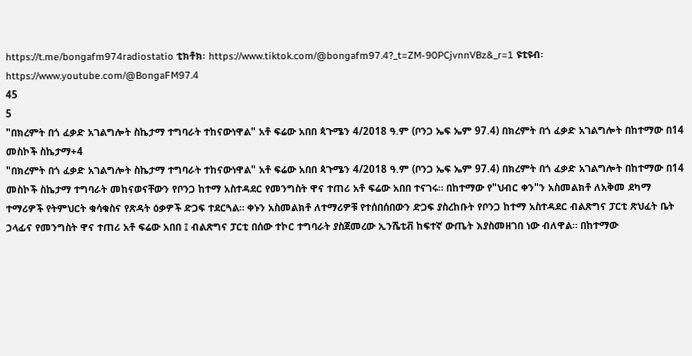https://t.me/bongafm974radiostatio ቲክቶክ፡ https://www.tiktok.com/@bongafm97.4?_t=ZM-90PCjvnnVBz&_r=1 ዩቲዩብ፡ https://www.youtube.com/@BongaFM97.4
45
5
"በክረምት በጎ ፈቃድ አገልግሎት ስኬታማ ተግባራት ተከናውነዋል" አቶ ፍሬው አበበ ጳጉሜን 4/2018 ዓ.ም (ቦንጋ ኤፍ ኤም 97.4) በክረምት በጎ ፈቃድ አገልግሎት በከተማው በ14 መስኮች ስኬታማ+4
"በክረምት በጎ ፈቃድ አገልግሎት ስኬታማ ተግባራት ተከናውነዋል" አቶ ፍሬው አበበ ጳጉሜን 4/2018 ዓ.ም (ቦንጋ ኤፍ ኤም 97.4) በክረምት በጎ ፈቃድ አገልግሎት በከተማው በ14 መስኮች ስኬታማ ተግባራት መከናወናቸውን የቦንጋ ከተማ አስተዳደር የመንግስት ዋና ተጠሪ አቶ ፍሬው አበበ ተናገሩ። በከተማው የ"ህብር ቀን"ን አስመልክቶ ለአቅመ ደካማ ተማሪዎች የትምህርት ቁሳቁስና የጽዳት ዕቃዎች ድጋፍ ተደርጓል። ቀኑን አስመልክቶ ለተማሪዎቹ የተሰበሰበውን ድጋፍ ያስረከቡት የቦንጋ ከተማ አስተዳደር ብልጽግና ፓርቲ ጽህፈት ቤት ኃላፊና የመንግስት ዋና ተጠሪ አቶ ፍሬው አበበ ፤ ብልጽግና ፓርቲ በሰው ተኮር ተግባራት ያስጀመረው ኢንሼቲቭ ከፍተኛ ውጤት እያስመዘገበ ነው ብለዋል። በከተማው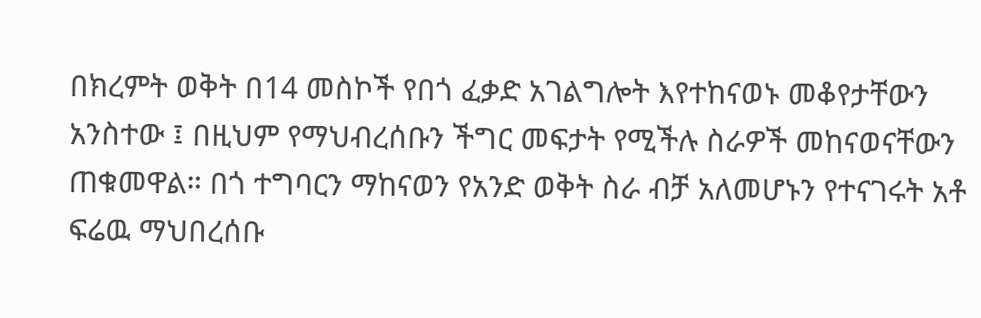በክረምት ወቅት በ14 መስኮች የበጎ ፈቃድ አገልግሎት እየተከናወኑ መቆየታቸውን አንስተው ፤ በዚህም የማህብረሰቡን ችግር መፍታት የሚችሉ ስራዎች መከናወናቸውን ጠቁመዋል። በጎ ተግባርን ማከናወን የአንድ ወቅት ስራ ብቻ አለመሆኑን የተናገሩት አቶ ፍሬዉ ማህበረሰቡ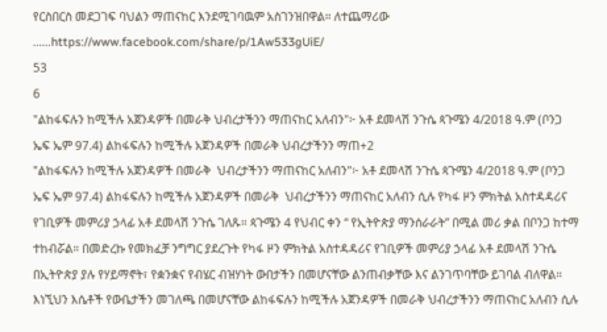የርስበርስ መደጋገፍ ባህልን ማጠናከር እንደሚገባዉም አስገንዝበዋል። ለተጨማሪው ......https://www.facebook.com/share/p/1Aw533gUiE/
53
6
"ልከፋፍሉን ከሚችሉ አጀንዳዎች በመራቅ ህብረታችንን ማጠናከር አለብን"፦ አቶ ደመላሽ ንጉሴ ጳጉሜን 4/2018 ዓ.ም (ቦንጋ ኤፍ ኤም 97.4) ልከፋፍሉን ከሚችሉ አጀንዳዎች በመራቅ ህብረታችንን ማጠ+2
"ልከፋፍሉን ከሚችሉ አጀንዳዎች በመራቅ  ህብረታችንን ማጠናከር አለብን"፦ አቶ ደመላሽ ንጉሴ ጳጉሜን 4/2018 ዓ.ም (ቦንጋ ኤፍ ኤም 97.4) ልከፋፍሉን ከሚችሉ አጀንዳዎች በመራቅ  ህብረታችንን ማጠናከር አለብን ሲሉ የካፋ ዞን ምክትል አስተዳዳሪና የገቢዎች መምሪያ ኃላፊ አቶ ደመላሽ ንጉሴ ገለጹ። ጳጉሜን 4 የህብር ቀን “ የኢትዮጵያ ማንሰራራት” በሚል መሪ ቃል በቦንጋ ከተማ ተከብሯል። በመድረኩ የመክፈቻ ንግግር ያደረጉት የካፋ ዞን ምክትል አስተዳዳሪና የገቢዎች መምሪያ ኃላፊ አቶ ደመላሽ ንጉሴ በኢትዮጵያ ያሉ የሃይማኖት፣ የቋንቋና የብሄር ብዝሃነት ውበታችን በመሆናቸው ልንጠብቃቸው እና ልንገጥባቸው ይገባል ብለዋል። እነኚህን እሴቶች የውቤታችን መገለጫ በመሆናቸው ልከፋፍሉን ከሚችሉ አጀንዳዎች በመራቅ ህብረታችንን ማጠናከር አለብን ሲሉ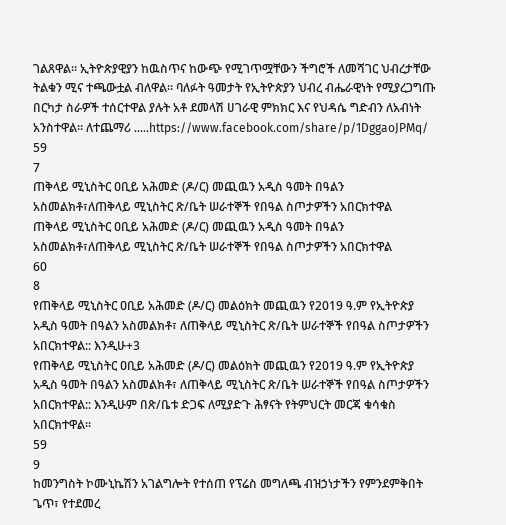ገልጸዋል። ኢትዮጵያዊያን ከዉስጥና ከውጭ የሚገጥሟቸውን ችግሮች ለመሻገር ህብረታቸው ትልቁን ሚና ተጫውቷል ብለዋል። ባለፉት ዓመታት የኢትዮጵያን ህብረ ብሔራዊነት የሚያረጋግጡ በርካታ ስራዎች ተሰርተዋል ያሉት አቶ ደመላሽ ሀገራዊ ምክክር እና የህዳሴ ግድብን ለአብነት አንስተዋል። ለተጨማሪ .....https://www.facebook.com/share/p/1DggaoJPMq/
59
7
ጠቅላይ ሚኒስትር ዐቢይ አሕመድ (ዶ/ር) መጪዉን አዲስ ዓመት በዓልን አስመልክቶ፣ለጠቅላይ ሚኒስትር ጽ/ቤት ሠራተኞች የበዓል ስጦታዎችን አበርክተዋል
ጠቅላይ ሚኒስትር ዐቢይ አሕመድ (ዶ/ር) መጪዉን አዲስ ዓመት በዓልን አስመልክቶ፣ለጠቅላይ ሚኒስትር ጽ/ቤት ሠራተኞች የበዓል ስጦታዎችን አበርክተዋል
60
8
የጠቅላይ ሚኒስትር ዐቢይ አሕመድ (ዶ/ር) መልዕክት መጪዉን የ2019 ዓ.ም የኢትዮጵያ አዲስ ዓመት በዓልን አስመልክቶ፣ ለጠቅላይ ሚኒስትር ጽ/ቤት ሠራተኞች የበዓል ስጦታዎችን አበርክተዋል:: እንዲሁ+3
የጠቅላይ ሚኒስትር ዐቢይ አሕመድ (ዶ/ር) መልዕክት መጪዉን የ2019 ዓ.ም የኢትዮጵያ አዲስ ዓመት በዓልን አስመልክቶ፣ ለጠቅላይ ሚኒስትር ጽ/ቤት ሠራተኞች የበዓል ስጦታዎችን አበርክተዋል:: እንዲሁም በጽ/ቤቱ ድጋፍ ለሚያድጉ ሕፃናት የትምህርት መርጃ ቁሳቁስ አበርክተዋል።
59
9
ከመንግስት ኮሙኒኬሽን አገልግሎት የተሰጠ የፕሬስ መግለጫ ብዝኃነታችን የምንደምቅበት ጌጥ፣ የተደመረ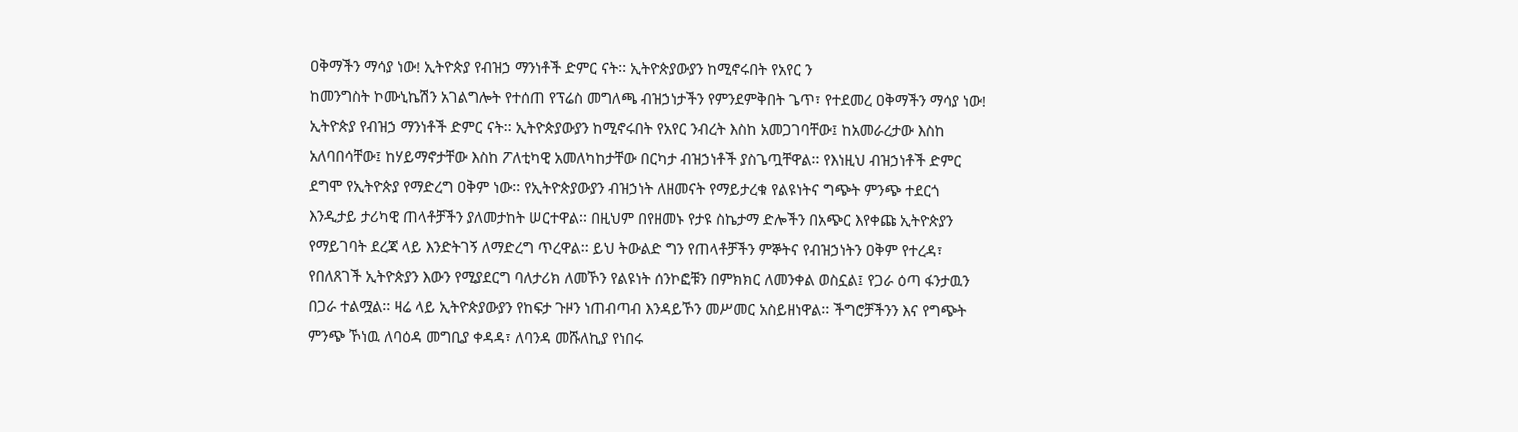ዐቅማችን ማሳያ ነው! ኢትዮጵያ የብዝኃ ማንነቶች ድምር ናት፡፡ ኢትዮጵያውያን ከሚኖሩበት የአየር ን
ከመንግስት ኮሙኒኬሽን አገልግሎት የተሰጠ የፕሬስ መግለጫ ብዝኃነታችን የምንደምቅበት ጌጥ፣ የተደመረ ዐቅማችን ማሳያ ነው! ኢትዮጵያ የብዝኃ ማንነቶች ድምር ናት፡፡ ኢትዮጵያውያን ከሚኖሩበት የአየር ንብረት እስከ አመጋገባቸው፤ ከአመራረታው እስከ አለባበሳቸው፤ ከሃይማኖታቸው እስከ ፖለቲካዊ አመለካከታቸው በርካታ ብዝኃነቶች ያስጌጧቸዋል፡፡ የእነዚህ ብዝኃነቶች ድምር ደግሞ የኢትዮጵያ የማድረግ ዐቅም ነው፡፡ የኢትዮጵያውያን ብዝኃነት ለዘመናት የማይታረቁ የልዩነትና ግጭት ምንጭ ተደርጎ እንዲታይ ታሪካዊ ጠላቶቻችን ያለመታከት ሠርተዋል፡፡ በዚህም በየዘመኑ የታዩ ስኬታማ ድሎችን በአጭር እየቀጩ ኢትዮጵያን የማይገባት ደረጃ ላይ እንድትገኝ ለማድረግ ጥረዋል፡፡ ይህ ትውልድ ግን የጠላቶቻችን ምኞትና የብዝኃነትን ዐቅም የተረዳ፣ የበለጸገች ኢትዮጵያን እውን የሚያደርግ ባለታሪክ ለመኾን የልዩነት ሰንኮፎቹን በምክክር ለመንቀል ወስኗል፤ የጋራ ዕጣ ፋንታዉን በጋራ ተልሟል፡፡ ዛሬ ላይ ኢትዮጵያውያን የከፍታ ጉዞን ነጠብጣብ እንዳይኾን መሥመር አስይዘነዋል፡፡ ችግሮቻችንን እና የግጭት ምንጭ ኾነዉ ለባዕዳ መግቢያ ቀዳዳ፣ ለባንዳ መሹለኪያ የነበሩ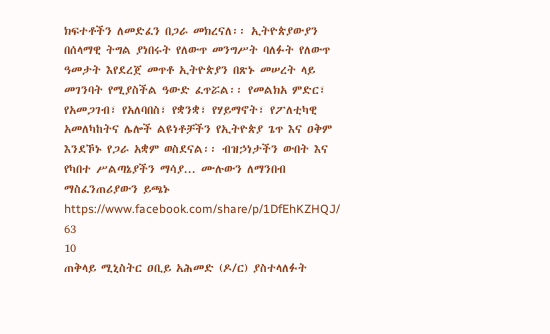ክፍተቶችን ለመድፈን በጋራ መክረናለ፡፡ ኢትዮጵያውያን በሰላማዊ ትግል ያነበሩት የለውጥ መንግሥት ባለፉት የለውጥ ዓመታት እየደረጀ መጥቶ ኢትዮጵያን በጽኑ መሠረት ላይ መገንባት የሚያስችል ዓውድ ፈጥሯል፡፡ የመልክአ ምድር፣ የአመጋገብ፣ የአለባበስ፣ የቋንቋ፣ የሃይማኖት፣ የፖለቲካዊ አመለካከትና ሌሎች ልዩነቶቻችን የኢትዮጵያ ጌጥ እና ዐቅም እንደኾኑ የጋራ አቋም ወስደናል፡፡ ብዝኃነታችን ውበት እና የካበተ ሥልጣኔያችን ማሳያ... ሙሉውን ለማንበብ ማስፈንጠሪያውን ይጫኑ https://www.facebook.com/share/p/1DfEhKZHQJ/
63
10
ጠቅላይ ሚኒስትር ዐቢይ አሕመድ (ዶ/ር) ያስተላለፉት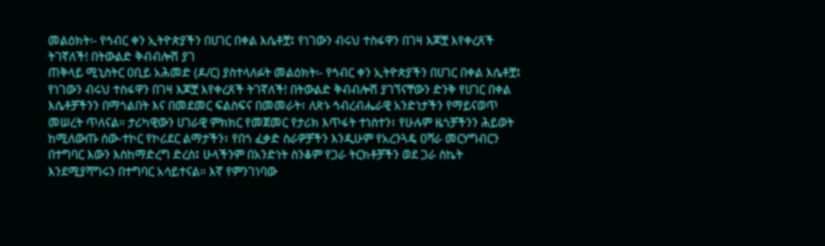መልዕክት፡- የኅብር ቀን ኢትዮጵያችን በሀገር በቀል እሴቶቿ፤ የነገውን ብሩህ ተስፋዋን በገዛ እጆቿ እየቀረጸች ትገኛለች! በትውልድ ቅብብሎሽ ያገ
ጠቅላይ ሚኒስትር ዐቢይ አሕመድ (ዶ/ር) ያስተላለፉት መልዕክት፡- የኅብር ቀን ኢትዮጵያችን በሀገር በቀል እሴቶቿ፤ የነገውን ብሩህ ተስፋዋን በገዛ እጆቿ እየቀረጸች ትገኛለች! በትውልድ ቅብብሎሽ ያገኘናቸውን ድንቅ የሀገር በቀል እሴቶቻችንን በማጎልበት እና በመደመር ፍልስፍና በመመራት፣ ለጽኑ ኅብረብሔራዊ አንድነታችን የማይናወጥ መሠረት ጥለናል። ታሪካዊውን ሀገራዊ ምክክር የመጀመር የታሪክ እጥፋት ተነስተን፣ የሁሉም ዜጎቻችንን ሕይወት ከሚለውጡ ሰው-ተኮር የኮሪደር ልማታችን፣ የበጎ ፈቃድ ስራዎቻችን እንዲሁም የአረንጓዴ ዐሻራ መርሃግብርን በተግባር እውን እስከማድረግ ድረስ፤ ሁላችንም በአንድነት ስንቆም የጋራ ትርክቶቻችን ወደ ጋራ ስኬት እንደሚያሻግሩን በተግባር አሳይተናል። እኛ የምንገነባው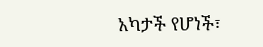አካታች የሆነች፣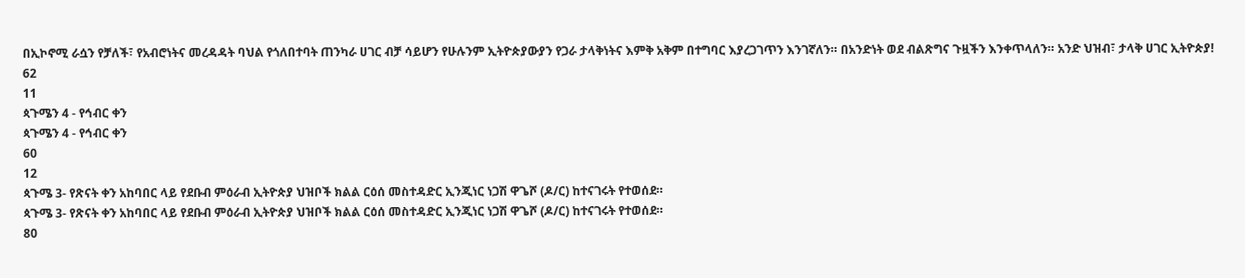በኢኮኖሚ ራሷን የቻለች፣ የአብሮነትና መረዳዳት ባህል የጎለበተባት ጠንካራ ሀገር ብቻ ሳይሆን የሁሉንም ኢትዮጵያውያን የጋራ ታላቅነትና እምቅ አቅም በተግባር እያረጋገጥን እንገኛለን። በአንድነት ወደ ብልጽግና ጉዟችን እንቀጥላለን። አንድ ህዝብ፣ ታላቅ ሀገር ኢትዮጵያ!
62
11
ጳጉሜን 4 - የኅብር ቀን
ጳጉሜን 4 - የኅብር ቀን
60
12
ጳጉሜ 3- የጽናት ቀን አከባበር ላይ የደቡብ ምዕራብ ኢትዮጵያ ህዝቦች ክልል ርዕሰ መስተዳድር ኢንጂነር ነጋሽ ዋጌሾ (ዶ/ር) ከተናገሩት የተወሰደ።
ጳጉሜ 3- የጽናት ቀን አከባበር ላይ የደቡብ ምዕራብ ኢትዮጵያ ህዝቦች ክልል ርዕሰ መስተዳድር ኢንጂነር ነጋሽ ዋጌሾ (ዶ/ር) ከተናገሩት የተወሰደ።
80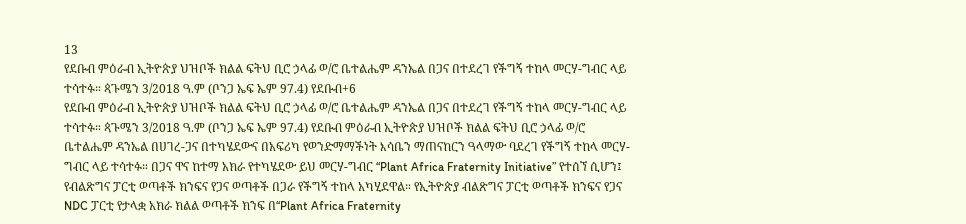13
የደቡብ ምዕራብ ኢትዮጵያ ህዝቦች ክልል ፍትህ ቢሮ ኃላፊ ወ/ሮ ቤተልሔም ዳንኤል በጋና በተደረገ የችግኝ ተከላ መርሃ-ግብር ላይ ተሳተፉ። ጳጉሜን 3/2018 ዓ.ም (ቦንጋ ኤፍ ኤም 97.4) የደቡብ+6
የደቡብ ምዕራብ ኢትዮጵያ ህዝቦች ክልል ፍትህ ቢሮ ኃላፊ ወ/ሮ ቤተልሔም ዳንኤል በጋና በተደረገ የችግኝ ተከላ መርሃ-ግብር ላይ ተሳተፉ። ጳጉሜን 3/2018 ዓ.ም (ቦንጋ ኤፍ ኤም 97.4) የደቡብ ምዕራብ ኢትዮጵያ ህዝቦች ክልል ፍትህ ቢሮ ኃላፊ ወ/ሮ ቤተልሔም ዳንኤል በሀገረ-ጋና በተካሄደውና በአፍሪካ የወንድማማችነት እሳቤን ማጠናከርን ዓላማው ባደረገ የችግኝ ተከላ መርሃ-ግብር ላይ ተሳተፉ። በጋና ዋና ከተማ አክራ የተካሄደው ይህ መርሃ-ግብር “Plant Africa Fraternity Initiative” የተሰኘ ሲሆን፤ የብልጽግና ፓርቲ ወጣቶች ክንፍና የጋና ወጣቶች በጋራ የችግኝ ተከላ አካሂደዋል። የኢትዮጵያ ብልጽግና ፓርቲ ወጣቶች ክንፍና የጋና NDC ፓርቲ የታላቋ አክራ ክልል ወጣቶች ክንፍ በ“Plant Africa Fraternity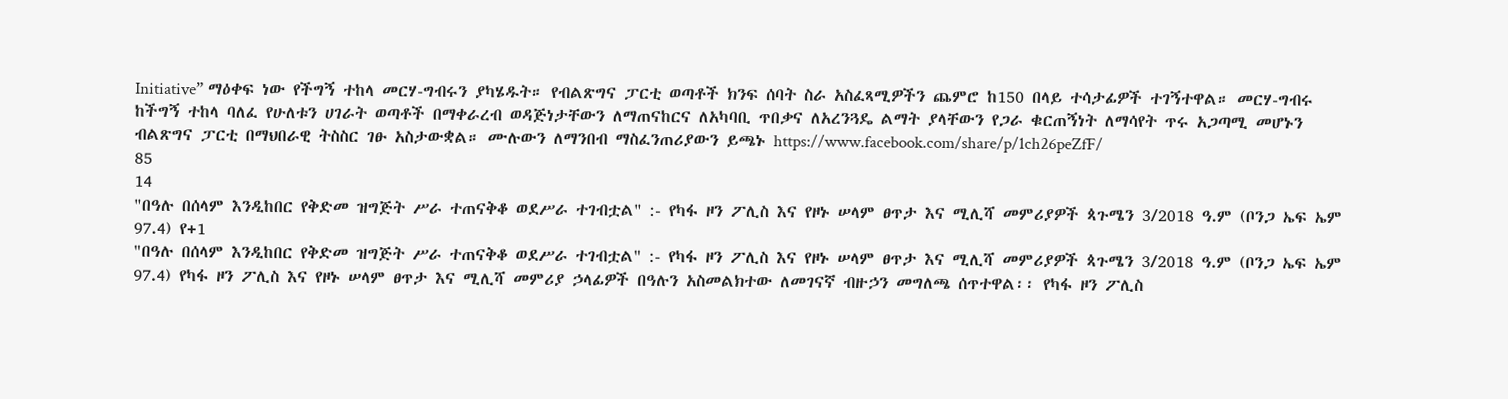Initiative” ማዕቀፍ ነው የችግኝ ተከላ መርሃ-ግብሩን ያካሄዱት። የብልጽግና ፓርቲ ወጣቶች ክንፍ ሰባት ስራ አስፈጻሚዎችን ጨምሮ ከ150 በላይ ተሳታፊዎች ተገኝተዋል። መርሃ-ግብሩ ከችግኝ ተከላ ባለፈ የሁለቱን ሀገራት ወጣቶች በማቀራረብ ወዳጅነታቸውን ለማጠናከርና ለአካባቢ ጥበቃና ለአረንጓዴ ልማት ያላቸውን የጋራ ቁርጠኝነት ለማሳየት ጥሩ አጋጣሚ መሆኑን ብልጽግና ፓርቲ በማህበራዊ ትስስር ገፁ አስታውቋል። ሙሉውን ለማንበብ ማስፈንጠሪያውን ይጫኑ https://www.facebook.com/share/p/1ch26peZfF/
85
14
"በዓሉ በሰላም እንዲከበር የቅድመ ዝግጅት ሥራ ተጠናቅቆ ወደሥራ ተገብቷል" :- የካፋ ዞን ፖሊስ እና የዞኑ ሠላም ፀጥታ እና ሚሊሻ መምሪያዎች ጳጉሜን 3/2018 ዓ.ም (ቦንጋ ኤፍ ኤም 97.4) የ+1
"በዓሉ በሰላም እንዲከበር የቅድመ ዝግጅት ሥራ ተጠናቅቆ ወደሥራ ተገብቷል" :- የካፋ ዞን ፖሊስ እና የዞኑ ሠላም ፀጥታ እና ሚሊሻ መምሪያዎች ጳጉሜን 3/2018 ዓ.ም (ቦንጋ ኤፍ ኤም 97.4) የካፋ ዞን ፖሊስ እና የዞኑ ሠላም ፀጥታ እና ሚሊሻ መምሪያ ኃላፊዎች በዓሉን አስመልክተው ለመገናኛ ብዙኃን መግለጫ ሰጥተዋል፡፡ የካፋ ዞን ፖሊስ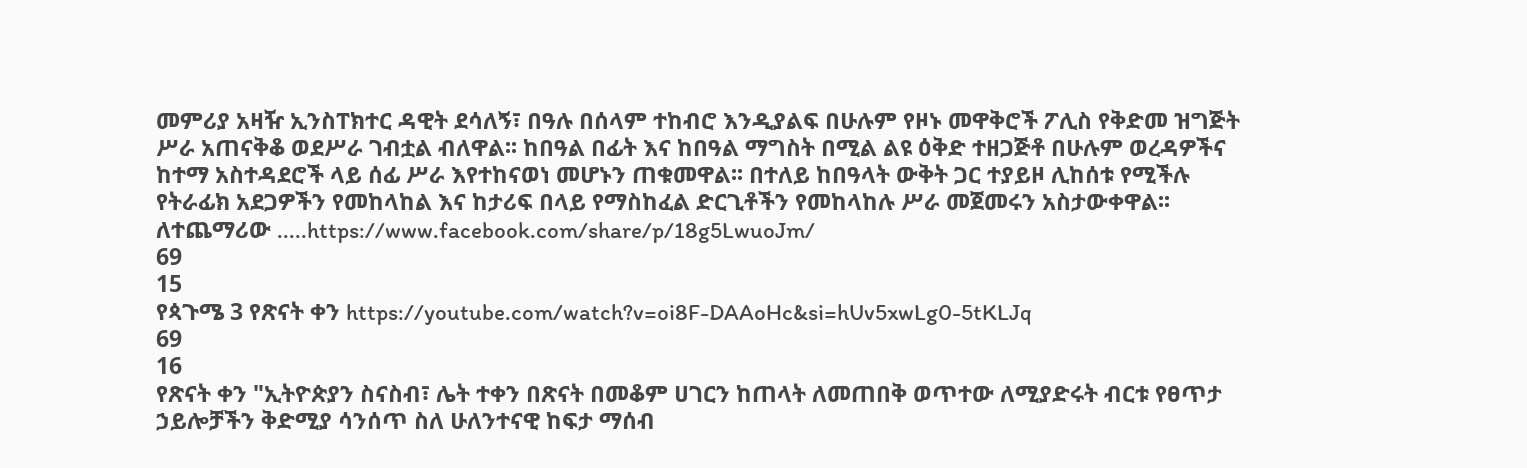መምሪያ አዛዥ ኢንስፐክተር ዳዊት ደሳለኝ፣ በዓሉ በሰላም ተከብሮ እንዲያልፍ በሁሉም የዞኑ መዋቅሮች ፖሊስ የቅድመ ዝግጅት ሥራ አጠናቅቆ ወደሥራ ገብቷል ብለዋል፡፡ ከበዓል በፊት እና ከበዓል ማግስት በሚል ልዩ ዕቅድ ተዘጋጅቶ በሁሉም ወረዳዎችና ከተማ አስተዳደሮች ላይ ሰፊ ሥራ እየተከናወነ መሆኑን ጠቁመዋል፡፡ በተለይ ከበዓላት ውቅት ጋር ተያይዞ ሊከሰቱ የሚችሉ የትራፊክ አደጋዎችን የመከላከል እና ከታሪፍ በላይ የማስከፈል ድርጊቶችን የመከላከሉ ሥራ መጀመሩን አስታውቀዋል፡፡ ለተጨማሪው .....https://www.facebook.com/share/p/18g5LwuoJm/
69
15
የጳጉሜ 3 የጽናት ቀን https://youtube.com/watch?v=oi8F-DAAoHc&si=hUv5xwLg0-5tKLJq
69
16
የጽናት ቀን "ኢትዮጵያን ስናስብ፣ ሌት ተቀን በጽናት በመቆም ሀገርን ከጠላት ለመጠበቅ ወጥተው ለሚያድሩት ብርቱ የፀጥታ ኃይሎቻችን ቅድሚያ ሳንሰጥ ስለ ሁለንተናዊ ከፍታ ማሰብ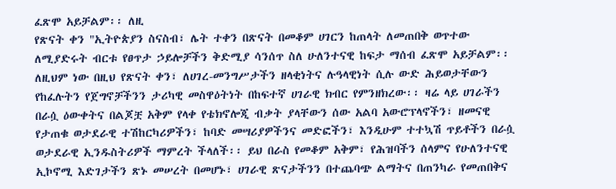ፈጽሞ አይቻልም፡፡ ለዚ
የጽናት ቀን "ኢትዮጵያን ስናስብ፣ ሌት ተቀን በጽናት በመቆም ሀገርን ከጠላት ለመጠበቅ ወጥተው ለሚያድሩት ብርቱ የፀጥታ ኃይሎቻችን ቅድሚያ ሳንሰጥ ስለ ሁለንተናዊ ከፍታ ማሰብ ፈጽሞ አይቻልም፡፡ ለዚህም ነው በዚህ የጽናት ቀን፣ ለሀገረ-መንግሥታችን ዘላቂነትና ሉዓላዊነት ሲሉ ውድ ሕይወታቸውን የከፈሉትን የጀግኖቻችንን ታሪካዊ መስዋዕትነት በከፍተኛ ሀገራዊ ክብር የምንዘክረው፡፡ ዛሬ ላይ ሀገራችን በራሷ ዕውቀትና በልጆቿ አቅም የላቀ የቴክኖሎጂ ብቃት ያላቸውን ሰው አልባ አውሮፕላኖችን፣ ዘመናዊ የታጠቁ ወታደራዊ ተሽከርካሪዎችን፣ ከባድ መሣሪያዎችንና መድፎችን፣ እንዲሁም ተተኳሽ ጥይቶችን በራሷ ወታደራዊ ኢንዱስትሪዎች ማምረት ችላለች፡፡ ይህ በራስ የመቆም አቅም፣ የሕዝባችን ሰላምና የሁለንተናዊ ኢኮኖሚ እድገታችን ጽኑ መሠረት በመሆኑ፣ ሀገራዊ ጽናታችንን በተጨባጭ ልማትና በጠንካራ የመጠበቅና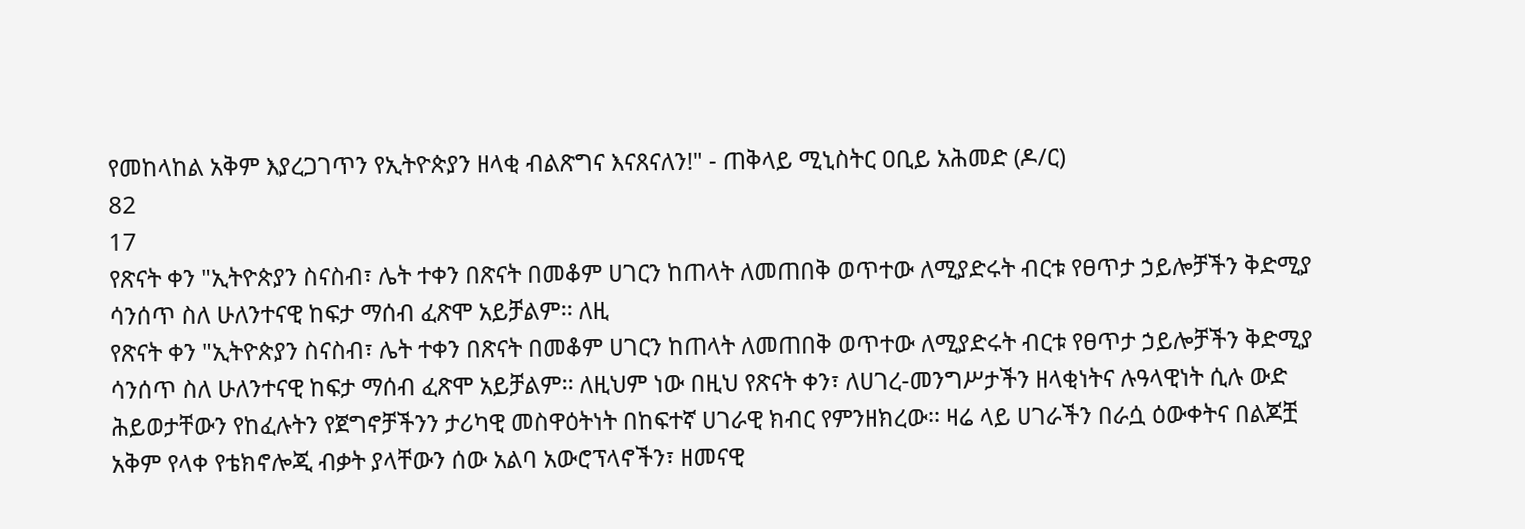የመከላከል አቅም እያረጋገጥን የኢትዮጵያን ዘላቂ ብልጽግና እናጸናለን!" - ጠቅላይ ሚኒስትር ዐቢይ አሕመድ (ዶ/ር)
82
17
የጽናት ቀን "ኢትዮጵያን ስናስብ፣ ሌት ተቀን በጽናት በመቆም ሀገርን ከጠላት ለመጠበቅ ወጥተው ለሚያድሩት ብርቱ የፀጥታ ኃይሎቻችን ቅድሚያ ሳንሰጥ ስለ ሁለንተናዊ ከፍታ ማሰብ ፈጽሞ አይቻልም፡፡ ለዚ
የጽናት ቀን "ኢትዮጵያን ስናስብ፣ ሌት ተቀን በጽናት በመቆም ሀገርን ከጠላት ለመጠበቅ ወጥተው ለሚያድሩት ብርቱ የፀጥታ ኃይሎቻችን ቅድሚያ ሳንሰጥ ስለ ሁለንተናዊ ከፍታ ማሰብ ፈጽሞ አይቻልም፡፡ ለዚህም ነው በዚህ የጽናት ቀን፣ ለሀገረ-መንግሥታችን ዘላቂነትና ሉዓላዊነት ሲሉ ውድ ሕይወታቸውን የከፈሉትን የጀግኖቻችንን ታሪካዊ መስዋዕትነት በከፍተኛ ሀገራዊ ክብር የምንዘክረው፡፡ ዛሬ ላይ ሀገራችን በራሷ ዕውቀትና በልጆቿ አቅም የላቀ የቴክኖሎጂ ብቃት ያላቸውን ሰው አልባ አውሮፕላኖችን፣ ዘመናዊ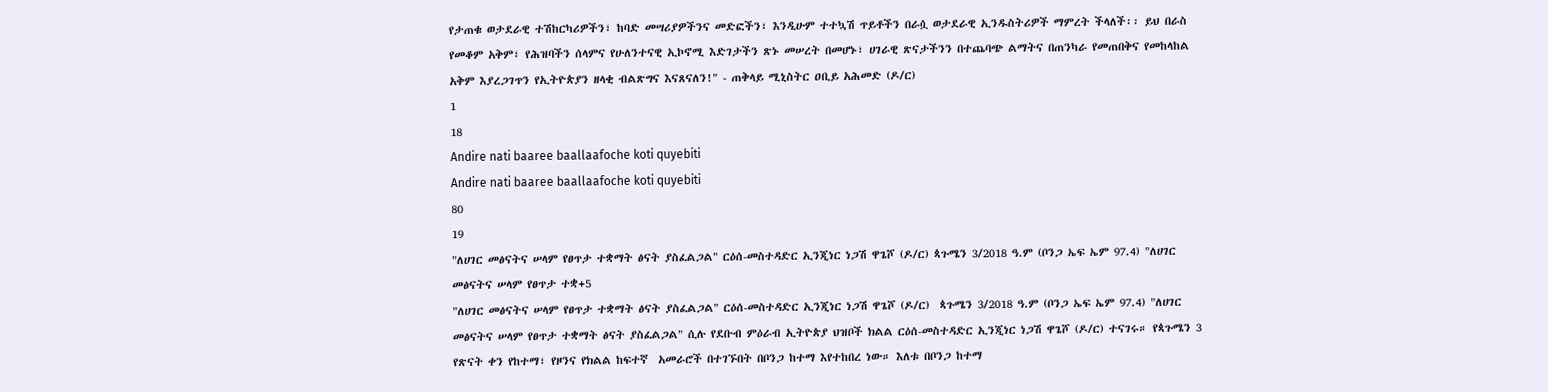የታጠቁ ወታደራዊ ተሽከርካሪዎችን፣ ከባድ መሣሪያዎችንና መድፎችን፣ እንዲሁም ተተኳሽ ጥይቶችን በራሷ ወታደራዊ ኢንዱስትሪዎች ማምረት ችላለች፡፡ ይህ በራስ የመቆም አቅም፣ የሕዝባችን ሰላምና የሁለንተናዊ ኢኮኖሚ እድገታችን ጽኑ መሠረት በመሆኑ፣ ሀገራዊ ጽናታችንን በተጨባጭ ልማትና በጠንካራ የመጠበቅና የመከላከል አቅም እያረጋገጥን የኢትዮጵያን ዘላቂ ብልጽግና እናጸናለን!" - ጠቅላይ ሚኒስትር ዐቢይ አሕመድ (ዶ/ር)
1
18
Andire nati baaree baallaafoche koti quyebiti
Andire nati baaree baallaafoche koti quyebiti
80
19
"ለሀገር መፅናትና ሠላም የፀጥታ ተቋማት ፅናት ያስፈልጋል" ርዕሰ-መስተዳድር ኢንጂነር ነጋሽ ዋጌሾ (ዶ/ር) ጳጉሜን 3/2018 ዓ.ም (ቦንጋ ኤፍ ኤም 97.4) "ለሀገር መፅናትና ሠላም የፀጥታ ተቋ+5
"ለሀገር መፅናትና ሠላም የፀጥታ ተቋማት ፅናት ያስፈልጋል" ርዕሰ-መስተዳድር ኢንጂነር ነጋሽ ዋጌሾ (ዶ/ር)  ጳጉሜን 3/2018 ዓ.ም (ቦንጋ ኤፍ ኤም 97.4) "ለሀገር መፅናትና ሠላም የፀጥታ ተቋማት ፅናት ያስፈልጋል" ሲሉ የደቡብ ምዕራብ ኢትዮጵያ ህዝቦች ክልል ርዕሰ-መስተዳድር ኢንጂነር ነጋሽ ዋጌሾ (ዶ/ር) ተናገሩ። የጳጉሜን 3 የጽናት ቀን የከተማ፣ የዞንና የክልል ከፍተኛ  አመራሮች በተገኙበት በቦንጋ ከተማ እየተከበረ ነው። እለቱ በቦንጋ ከተማ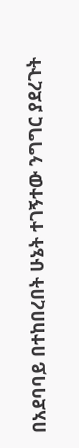በአደባባይ በተከበረበት ሁኔት ተገኝተው ንግግር ያደረጉት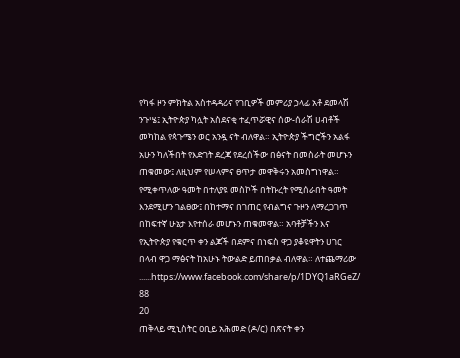የካፋ ዞን ምክትል አስተዳዳሪና የገቢዎች መምሪያ ኃላፊ አቶ ደመላሽ ንጉሤ፤ ኢትዮጵያ ካሏት አስደናቂ ተፈጥሯዊና ሰው-ሰራሽ ሀብቶች መካከል የጳጉሜን ወር አንዷ ናት ብለዋል። ኢትዮጵያ ችግሮችን አልፋ አሁን ካለችበት የእድገት ደረጃ የደረሰችው በፅናት በመስራት መሆኑን ጠቁመው፤ ለዚህም የሠላምና ፀጥታ መዋቅሩን አመስግነዋል። የሚቀጥለው ዓመት በተለያዩ መስኮች በትኩረት የሚሰራበት ዓመት እንደሚሆን ገልፀው፤ በከተማና በገጠር የብልግና ጉዞን ለማረጋገጥ በከፍተኛ ሁኔታ እየተሰራ መሆኑን ጠቁመዋል። አባቶቻችን እና የኢትዮጵያ የቁርጥ ቀን ልጆች በደምና በነፍስ ዋጋ ያቆዩዋትን ሀገር በላብ ዋጋ ማፅናት ከአሁኑ ትውልድ ይጠበቃል ብለዋል። ለተጨማሪው ......https://www.facebook.com/share/p/1DYQ1aRGeZ/
88
20
ጠቅላይ ሚኒስትር ዐቢይ አሕመድ (ዶ/ር) በጽናት ቀን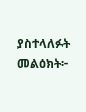ያስተላለፉት መልዕክት፦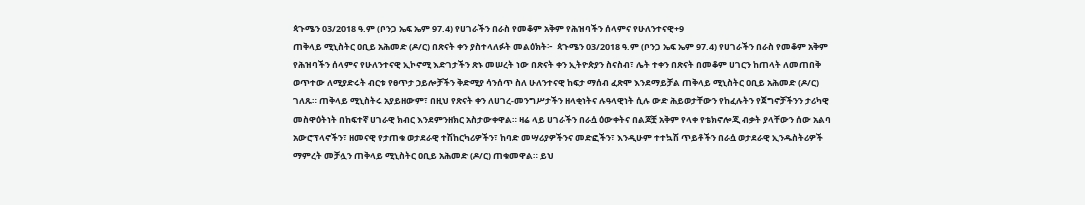ጳጉሜን 03/2018 ዓ.ም (ቦንጋ ኤፍ ኤም 97.4) የሀገራችን በራስ የመቆም አቅም የሕዝባችን ሰላምና የሁለንተናዊ+9
ጠቅላይ ሚኒስትር ዐቢይ አሕመድ (ዶ/ር) በጽናት ቀን ያስተላለፉት መልዕክት፦  ጳጉሜን 03/2018 ዓ.ም (ቦንጋ ኤፍ ኤም 97.4) የሀገራችን በራስ የመቆም አቅም የሕዝባችን ሰላምና የሁለንተናዊ ኢኮኖሚ እድገታችን ጽኑ መሠረት ነው በጽናት ቀን ኢትዮጵያን ስናስብ፣ ሌት ተቀን በጽናት በመቆም ሀገርን ከጠላት ለመጠበቅ ወጥተው ለሚያድሩት ብርቱ የፀጥታ ኃይሎቻችን ቅድሚያ ሳንሰጥ ስለ ሁለንተናዊ ከፍታ ማሰብ ፈጽሞ እንደማይቻል ጠቅላይ ሚኒስትር ዐቢይ አሕመድ (ዶ/ር) ገለጹ። ጠቅላይ ሚኒስትሩ አያይዘውም፣ በዚህ የጽናት ቀን ለሀገረ-መንግሥታችን ዘላቂነትና ሉዓላዊነት ሲሉ ውድ ሕይወታቸውን የከፈሉትን የጀግኖቻችንን ታሪካዊ መስዋዕትነት በከፍተኛ ሀገራዊ ክብር እንደምንዘክር አስታውቀዋል። ዛሬ ላይ ሀገራችን በራሷ ዕውቀትና በልጆቿ አቅም የላቀ የቴክኖሎጂ ብቃት ያላቸውን ሰው አልባ አውሮፕላኖችን፣ ዘመናዊ የታጠቁ ወታደራዊ ተሽከርካሪዎችን፣ ከባድ መሣሪያዎችንና መድፎችን፣ እንዲሁም ተተኳሽ ጥይቶችን በራሷ ወታደራዊ ኢንዱስትሪዎች ማምረት መቻሏን ጠቅላይ ሚኒስትር ዐቢይ አሕመድ (ዶ/ር) ጠቁመዋል። ይህ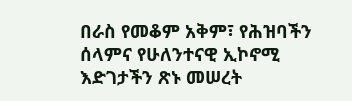በራስ የመቆም አቅም፣ የሕዝባችን ሰላምና የሁለንተናዊ ኢኮኖሚ እድገታችን ጽኑ መሠረት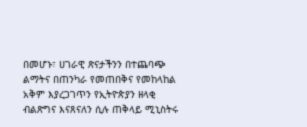በመሆኑ፣ ሀገራዊ ጽናታችንን በተጨባጭ ልማትና በጠንካራ የመጠበቅና የመከላከል አቅም እያረጋገጥን የኢትዮጵያን ዘላቂ ብልጽግና እናጸናለን ሲሉ ጠቅላይ ሚኒስትሩ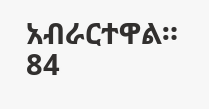አብራርተዋል።
84